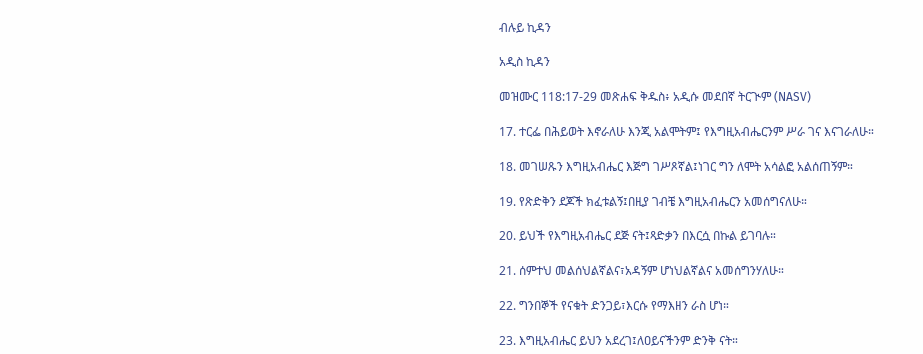ብሉይ ኪዳን

አዲስ ኪዳን

መዝሙር 118:17-29 መጽሐፍ ቅዱስ፥ አዲሱ መደበኛ ትርጒም (NASV)

17. ተርፌ በሕይወት እኖራለሁ እንጂ አልሞትም፤ የእግዚአብሔርንም ሥራ ገና እናገራለሁ።

18. መገሠጹን እግዚአብሔር እጅግ ገሥጾኛል፤ነገር ግን ለሞት አሳልፎ አልሰጠኝም።

19. የጽድቅን ደጆች ክፈቱልኝ፤በዚያ ገብቼ እግዚአብሔርን አመሰግናለሁ።

20. ይህች የእግዚአብሔር ደጅ ናት፤ጻድቃን በእርሷ በኩል ይገባሉ።

21. ሰምተህ መልሰህልኛልና፣አዳኝም ሆነህልኛልና አመሰግንሃለሁ።

22. ግንበኞች የናቁት ድንጋይ፣እርሱ የማእዘን ራስ ሆነ።

23. እግዚአብሔር ይህን አደረገ፤ለዐይናችንም ድንቅ ናት።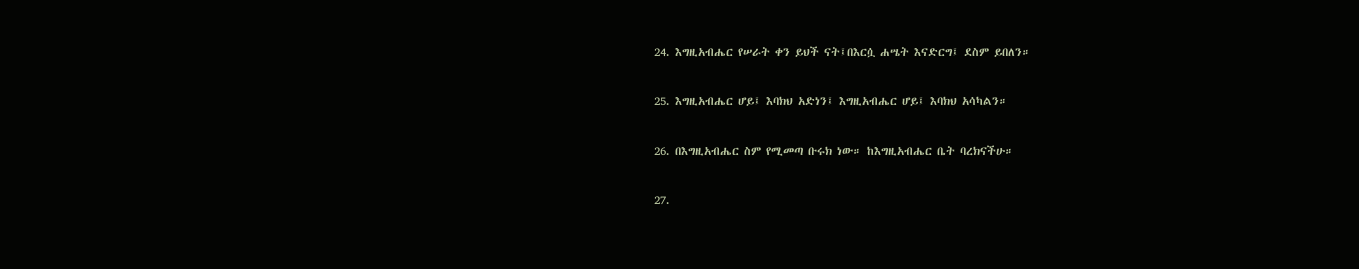24. እግዚአብሔር የሠራት ቀን ይህች ናት፤በእርሷ ሐሤት እናድርግ፤ ደስም ይበለን።

25. እግዚአብሔር ሆይ፤ እባክህ አድነን፤ እግዚአብሔር ሆይ፤ እባክህ አሳካልን።

26. በእግዚአብሔር ስም የሚመጣ ቡሩክ ነው። ከእግዚአብሔር ቤት ባረክናችሁ።

27.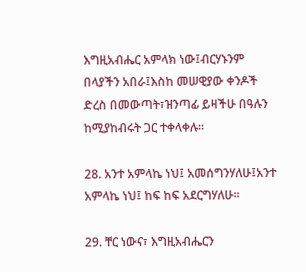እግዚአብሔር አምላክ ነው፤ብርሃኑንም በላያችን አበራ፤እስከ መሠዊያው ቀንዶች ድረስ በመውጣት፣ዝንጣፊ ይዛችሁ በዓሉን ከሚያከብሩት ጋር ተቀላቀሉ።

28. አንተ አምላኬ ነህ፤ አመሰግንሃለሁ፤አንተ አምላኬ ነህ፤ ከፍ ከፍ አደርግሃለሁ።

29. ቸር ነውና፣ እግዚአብሔርን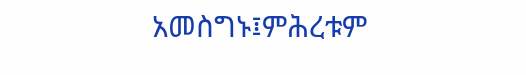አመስግኑ፤ምሕረቱም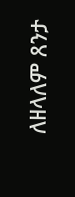ለዘላለም ጸንታ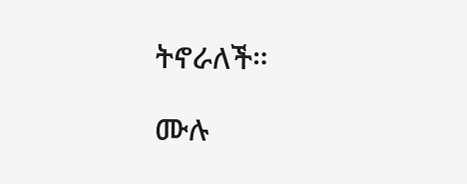ትኖራለች።

ሙሉ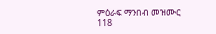ምዕራፍ ማንበብ መዝሙር 118